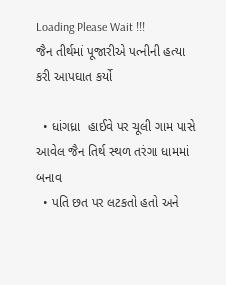Loading Please Wait !!!
જૈન તીર્થમાં પૂજારીએ પત્નીની હત્યા કરી આપઘાત કર્યો

  • ધાંગધ્રા  હાઈવે પર ચૂલી ગામ પાસે આવેલ જૈન તિર્થ સ્થળ તરંગા ધામમાં બનાવ
  • પતિ છત પર લટકતો હતો અને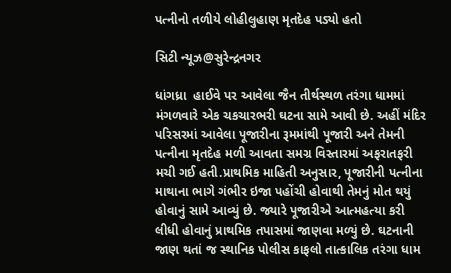પત્નીનો તળીયે લોહીલુહાણ મૃતદેહ પડ્યો હતો

સિટી ન્યૂઝ@સુરેન્દ્રનગર

ધાંગધ્રા  હાઈવે પર આવેલા જૈન તીર્થસ્થળ તરંગા ધામમાં મંગળવારે એક ચકચારભરી ઘટના સામે આવી છે. અહીં મંદિર પરિસરમાં આવેલા પૂજારીના રૂમમાંથી પૂજારી અને તેમની પત્નીના મૃતદેહ મળી આવતા સમગ્ર વિસ્તારમાં અફરાતફરી મચી ગઈ હતી.પ્રાથમિક માહિતી અનુસાર, પૂજારીની પત્નીના માથાના ભાગે ગંભીર ઇજા પહોંચી હોવાથી તેમનું મોત થયું હોવાનું સામે આવ્યું છે. જ્યારે પૂજારીએ આત્મહત્યા કરી લીધી હોવાનું પ્રાથમિક તપાસમાં જાણવા મળ્યું છે. ઘટનાની જાણ થતાં જ સ્થાનિક પોલીસ કાફલો તાત્કાલિક તરંગા ધામ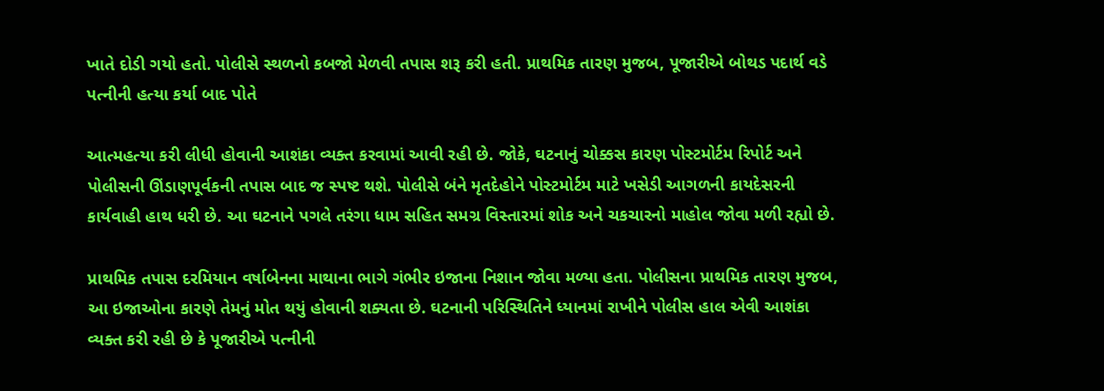ખાતે દોડી ગયો હતો. પોલીસે સ્થળનો કબજો મેળવી તપાસ શરૂ કરી હતી. પ્રાથમિક તારણ મુજબ, પૂજારીએ બોથડ પદાર્થ વડે પત્નીની હત્યા કર્યા બાદ પોતે

આત્મહત્યા કરી લીધી હોવાની આશંકા વ્યક્ત કરવામાં આવી રહી છે. જોકે, ઘટનાનું ચોક્કસ કારણ પોસ્ટમોર્ટમ રિપોર્ટ અને પોલીસની ઊંડાણપૂર્વકની તપાસ બાદ જ સ્પષ્ટ થશે. પોલીસે બંને મૃતદેહોને પોસ્ટમોર્ટમ માટે ખસેડી આગળની કાયદેસરની કાર્યવાહી હાથ ધરી છે. આ ઘટનાને પગલે તરંગા ધામ સહિત સમગ્ર વિસ્તારમાં શોક અને ચકચારનો માહોલ જોવા મળી રહ્યો છે.

પ્રાથમિક તપાસ દરમિયાન વર્ષાબેનના માથાના ભાગે ગંભીર ઇજાના નિશાન જોવા મળ્યા હતા. પોલીસના પ્રાથમિક તારણ મુજબ, આ ઇજાઓના કારણે તેમનું મોત થયું હોવાની શક્યતા છે. ઘટનાની પરિસ્થિતિને ધ્યાનમાં રાખીને પોલીસ હાલ એવી આશંકા વ્યક્ત કરી રહી છે કે પૂજારીએ પત્નીની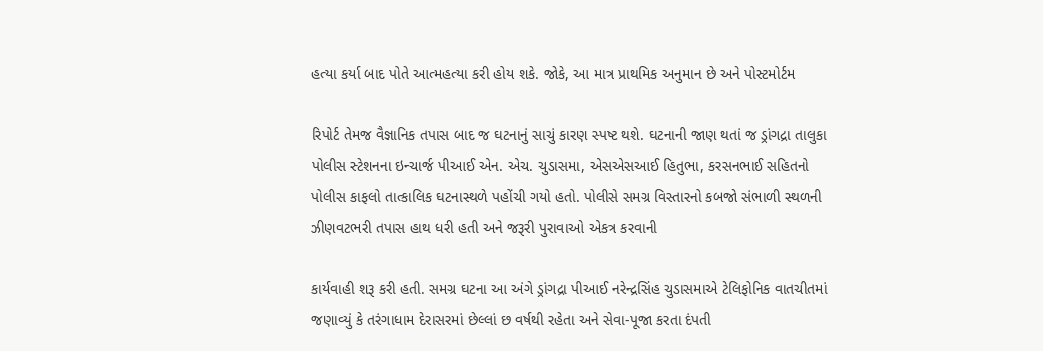હત્યા કર્યા બાદ પોતે આત્મહત્યા કરી હોય શકે. જોકે, આ માત્ર પ્રાથમિક અનુમાન છે અને પોસ્ટમોર્ટમ

રિપોર્ટ તેમજ વૈજ્ઞાનિક તપાસ બાદ જ ઘટનાનું સાચું કારણ સ્પષ્ટ થશે. ઘટનાની જાણ થતાં જ ડ્રાંગદ્રા તાલુકા પોલીસ સ્ટેશનના ઇન્ચાર્જ પીઆઈ એન. એચ. ચુડાસમા, એસએસઆઈ હિતુભા, કરસનભાઈ સહિતનો પોલીસ કાફલો તાત્કાલિક ઘટનાસ્થળે પહોંચી ગયો હતો. પોલીસે સમગ્ર વિસ્તારનો કબજો સંભાળી સ્થળની ઝીણવટભરી તપાસ હાથ ધરી હતી અને જરૂરી પુરાવાઓ એકત્ર કરવાની

કાર્યવાહી શરૂ કરી હતી. સમગ્ર ઘટના આ અંગે ડ્રાંગદ્રા પીઆઈ નરેન્દ્રસિંહ ચુડાસમાએ ટેલિફોનિક વાતચીતમાં જણાવ્યું કે તરંગાધામ દેરાસરમાં છેલ્લાં છ વર્ષથી રહેતા અને સેવા-પૂજા કરતા દંપતી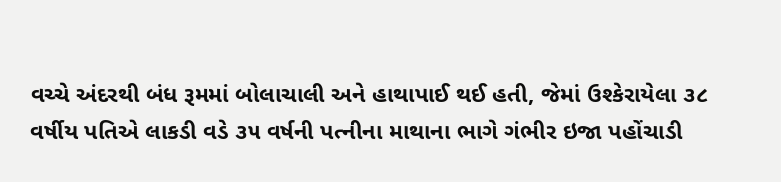વચ્ચે અંદરથી બંધ રૂમમાં બોલાચાલી અને હાથાપાઈ થઈ હતી, જેમાં ઉશ્કેરાયેલા ૩૮ વર્ષીય પતિએ લાકડી વડે ૩૫ વર્ષની પત્નીના માથાના ભાગે ગંભીર ઇજા પહોંચાડી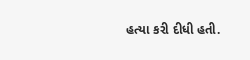હત્યા કરી દીધી હતી.